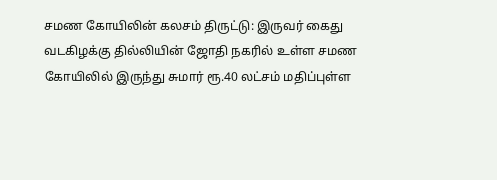சமண கோயிலின் கலசம் திருட்டு: இருவர் கைது
வடகிழக்கு தில்லியின் ஜோதி நகரில் உள்ள சமண கோயிலில் இருந்து சுமார் ரூ.40 லட்சம் மதிப்புள்ள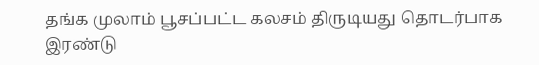தங்க முலாம் பூசப்பட்ட கலசம் திருடியது தொடர்பாக இரண்டு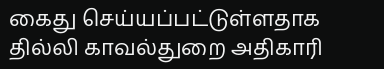கைது செய்யப்பட்டுள்ளதாக தில்லி காவல்துறை அதிகாரி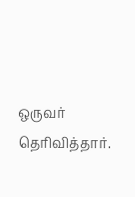ஒருவர் தெரிவித்தார்.